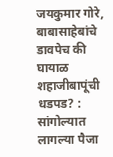जयकुमार गोरे, बाबासाहेबांचे डावपेच की घायाळ शहाजीबापूंची धडपड? : सांगोल्यात लागल्या पैजा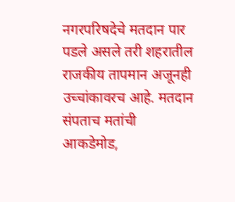नगरपरिषदेचे मतदान पार पडले असले तरी शहरातील राजकीय तापमान अजूनही उच्चांकावरच आहे. मतदान संपताच मतांची आकडेमोड,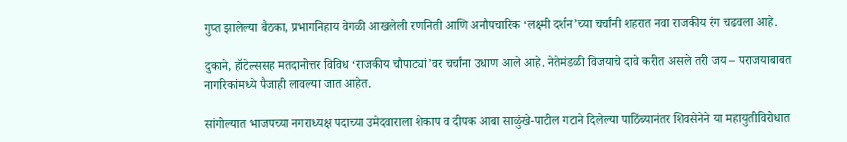गुप्त झालेल्या बैठका, प्रभागनिहाय वेगळी आखलेली रणनिती आणि अनौपचारिक ‘लक्ष्मी दर्शन’च्या चर्चांनी शहरात नवा राजकीय रंग चढवला आहे.

दुकाने, हॉटेल्ससह मतदानोत्तर विविध ‘राजकीय चौपाट्यां’वर चर्चांना उधाण आले आहे. नेतेमंडळी विजयाचे दावे करीत असले तरी जय – पराजयाबाबत नागरिकांमध्ये पैजाही लावल्या जात आहेत.

सांगोल्यात भाजपच्या नगराध्यक्ष पदाच्या उमेदवाराला शेकाप व दीपक आबा साळुंखे-पाटील गटाने दिलेल्या पाठिंब्यानंतर शिवसेनेने या महायुतीविरोधात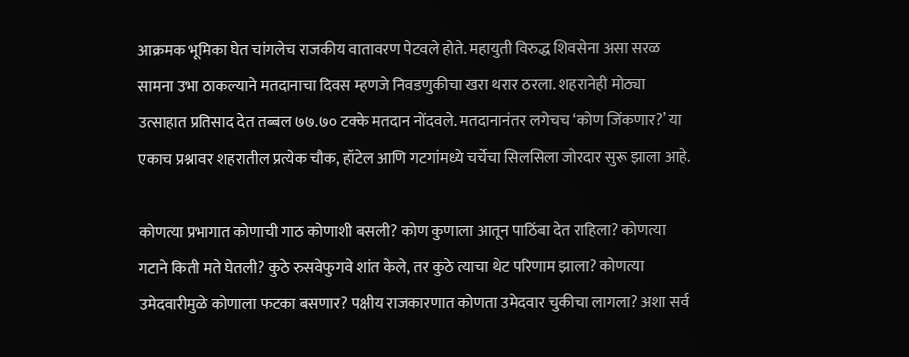आक्रमक भूमिका घेत चांगलेच राजकीय वातावरण पेटवले होते. महायुती विरुद्ध शिवसेना असा सरळ सामना उभा ठाकल्याने मतदानाचा दिवस म्हणजे निवडणुकीचा खरा थरार ठरला. शहरानेही मोठ्या उत्साहात प्रतिसाद देत तब्बल ७७.७० टक्के मतदान नोंदवले. मतदानानंतर लगेचच ‘कोण जिंकणार?’ या एकाच प्रश्नावर शहरातील प्रत्येक चौक, हॉटेल आणि गटगांमध्ये चर्चेचा सिलसिला जोरदार सुरू झाला आहे.

कोणत्या प्रभागात कोणाची गाठ कोणाशी बसली? कोण कुणाला आतून पाठिंबा देत राहिला? कोणत्या गटाने किती मते घेतली? कुठे रुसवेफुगवे शांत केले, तर कुठे त्याचा थेट परिणाम झाला? कोणत्या उमेदवारीमुळे कोणाला फटका बसणार? पक्षीय राजकारणात कोणता उमेदवार चुकीचा लागला? अशा सर्व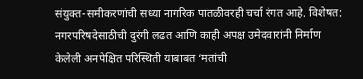संयुक्त-समीकरणांची सध्या नागरिक पातळीवरही चर्चा रंगत आहे. विशेषत: नगरपरिषदेसाठीची दुरंगी लढत आणि काही अपक्ष उमेदवारांनी निर्माण केलेली अनपेक्षित परिस्थिती याबाबत ‘मतांची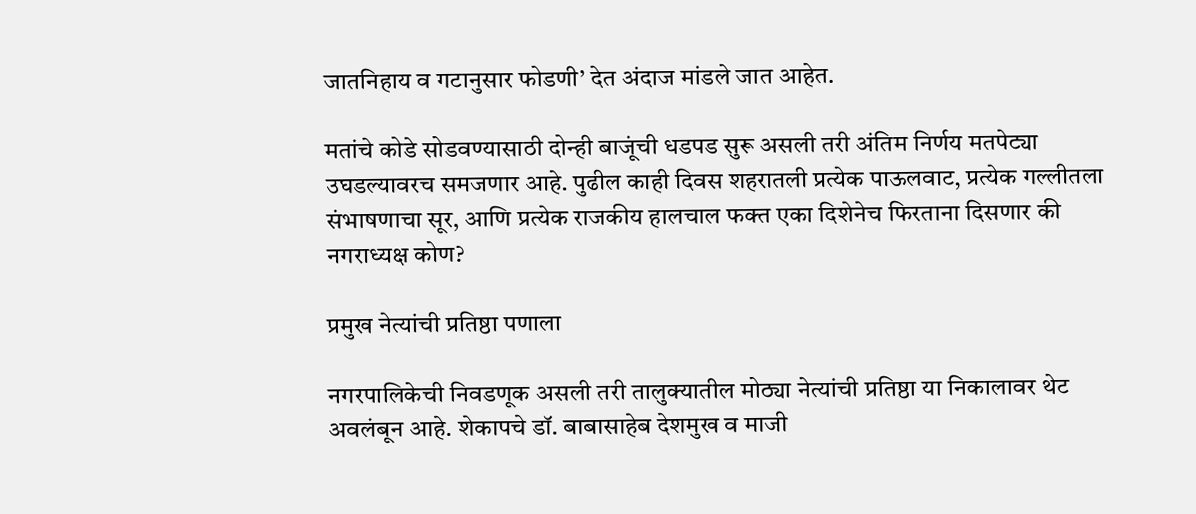जातनिहाय व गटानुसार फोडणी’ देत अंदाज मांडले जात आहेत.

मतांचे कोडे सोडवण्यासाठी दोन्ही बाजूंची धडपड सुरू असली तरी अंतिम निर्णय मतपेट्या उघडल्यावरच समजणार आहे. पुढील काही दिवस शहरातली प्रत्येक पाऊलवाट, प्रत्येक गल्लीतला संभाषणाचा सूर, आणि प्रत्येक राजकीय हालचाल फक्त एका दिशेनेच फिरताना दिसणार की नगराध्यक्ष कोण?

प्रमुख नेत्यांची प्रतिष्ठा पणाला

नगरपालिकेची निवडणूक असली तरी तालुक्यातील मोठ्या नेत्यांची प्रतिष्ठा या निकालावर थेट अवलंबून आहे. शेकापचे डॉ. बाबासाहेब देशमुख व माजी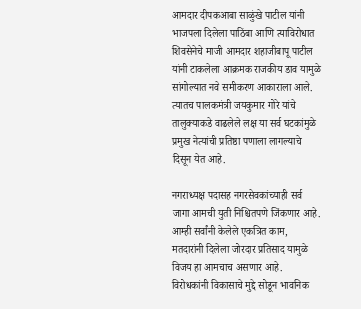आमदार दीपकआबा साळुंखे पाटील यांनी भाजपला दिलेला पाठिंबा आणि त्याविरोधात शिवसेनेचे माजी आमदार शहाजीबापू पाटील यांनी टाकलेला आक्रमक राजकीय डाव यामुळे सांगोल्यात नवे समीकरण आकाराला आले. त्यातच पालकमंत्री जयकुमार गोरे यांचे तालुक्याकडे वाढलेले लक्ष या सर्व घटकांमुळे प्रमुख नेत्यांची प्रतिष्ठा पणाला लागल्याचे दिसून येत आहे.

नगराध्यक्ष पदासह नगरसेवकांच्याही सर्व जागा आमची युती निश्चितपणे जिंकणार आहे. आम्ही सर्वांनी केलेले एकत्रित काम, मतदारांनी दिलेला जोरदार प्रतिसाद यामुळे विजय हा आमचाच असणार आहे. विरोधकांनी विकासाचे मुद्दे सोडून भावनिक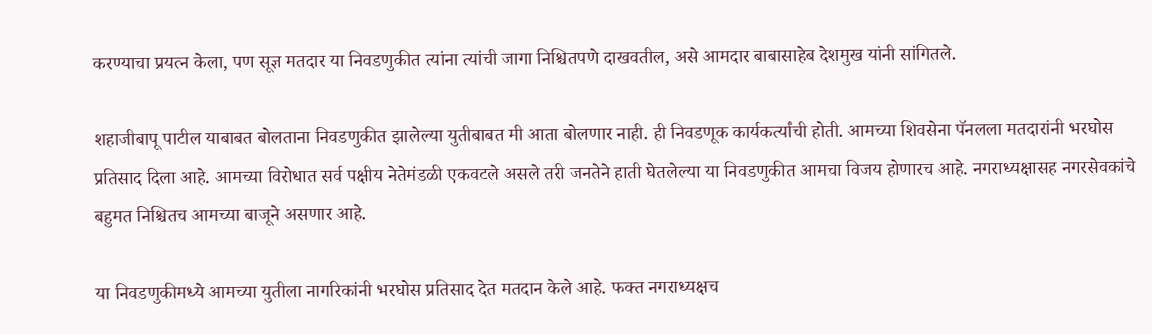करण्याचा प्रयत्न केला, पण सूज्ञ मतदार या निवडणुकीत त्यांना त्यांची जागा निश्चितपणे दाखवतील, असे आमदार बाबासाहेब देशमुख यांनी सांगितले.

शहाजीबापू पाटील याबाबत बोलताना निवडणुकीत झालेल्या युतीबाबत मी आता बोलणार नाही. ही निवडणूक कार्यकर्त्यांची होती. आमच्या शिवसेना पॅनलला मतदारांनी भरघोस प्रतिसाद दिला आहे. आमच्या विरोधात सर्व पक्षीय नेतेमंडळी एकवटले असले तरी जनतेने हाती घेतलेल्या या निवडणुकीत आमचा विजय होणारच आहे. नगराध्यक्षासह नगरसेवकांचे बहुमत निश्चितच आमच्या बाजूने असणार आहे.

या निवडणुकीमध्ये आमच्या युतीला नागरिकांनी भरघोस प्रतिसाद देत मतदान केले आहे. फक्त नगराध्यक्षच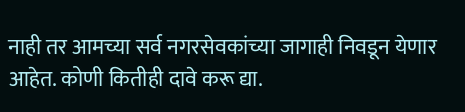नाही तर आमच्या सर्व नगरसेवकांच्या जागाही निवडून येणार आहेत. कोणी कितीही दावे करू द्या.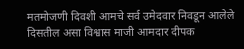मतमोजणी दिवशी आमचे सर्व उमेदवार निवडून आलेले दिसतील असा विश्वास माजी आमदार दीपक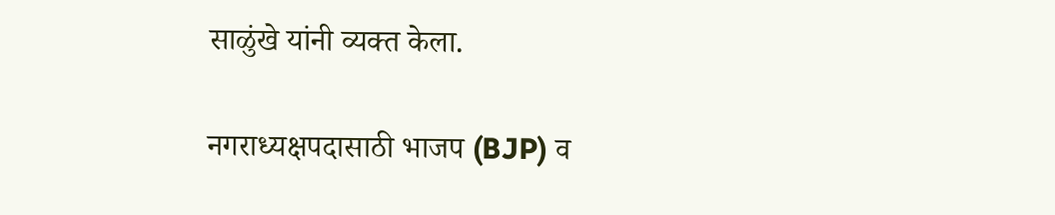साळुंखे यांनी व्यक्त केला.

नगराध्यक्षपदासाठी भाजप (BJP) व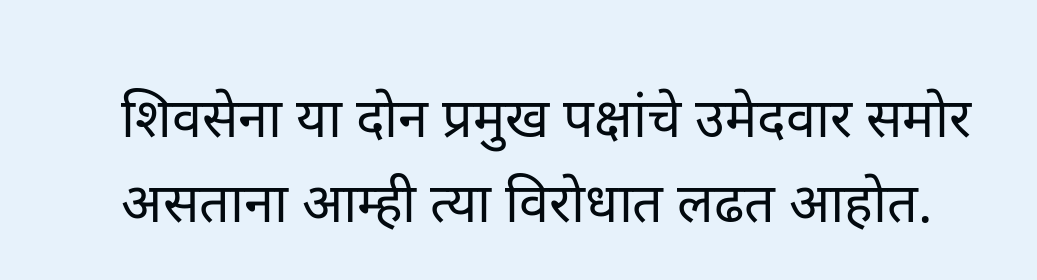शिवसेना या दोन प्रमुख पक्षांचे उमेदवार समोर असताना आम्ही त्या विरोधात लढत आहोत.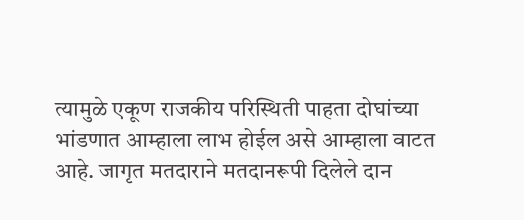त्यामुळे एकूण राजकीय परिस्थिती पाहता दोघांच्या भांडणात आम्हाला लाभ होईल असे आम्हाला वाटत आहे. जागृत मतदाराने मतदानरूपी दिलेले दान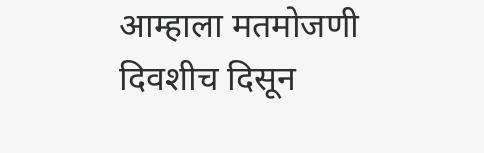आम्हाला मतमोजणी दिवशीच दिसून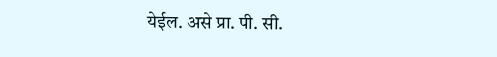येईल. असे प्रा. पी. सी.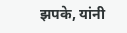झपके, यांनी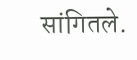सांगितले.